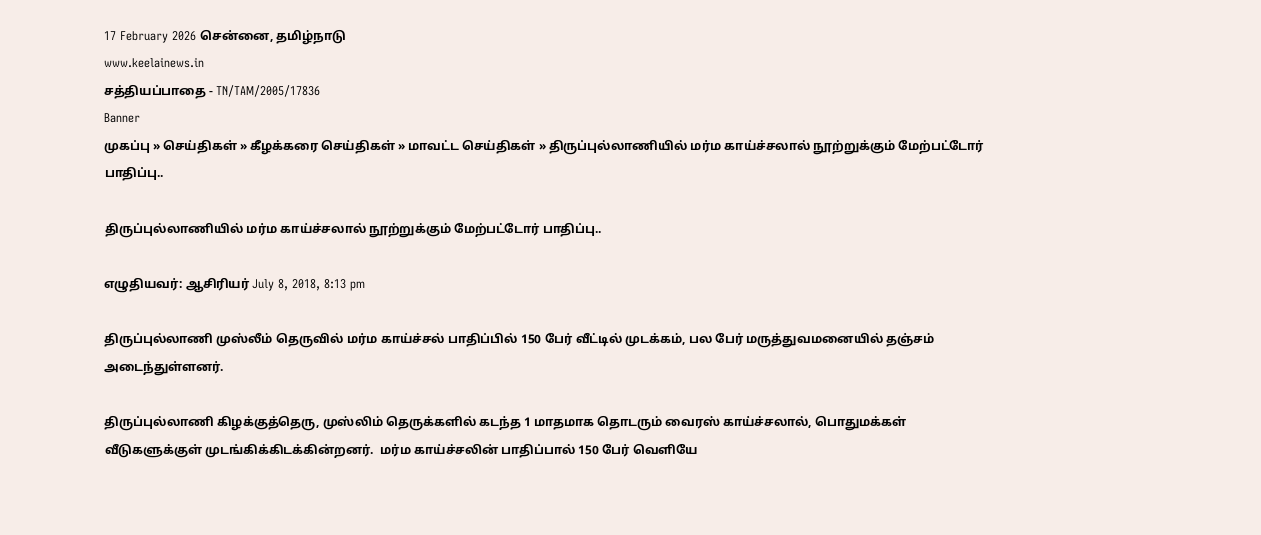17 February 2026 சென்னை, தமிழ்நாடு
www.keelainews.in
சத்தியப்பாதை - TN/TAM/2005/17836
Banner
முகப்பு » செய்திகள் » கீழக்கரை செய்திகள் » மாவட்ட செய்திகள் » திருப்புல்லாணியில் மர்ம காய்ச்சலால் நூற்றுக்கும் மேற்பட்டோர் பாதிப்பு..

திருப்புல்லாணியில் மர்ம காய்ச்சலால் நூற்றுக்கும் மேற்பட்டோர் பாதிப்பு..

எழுதியவர்: ஆசிரியர் July 8, 2018, 8:13 pm

திருப்புல்லாணி முஸ்லீம் தெருவில் மர்ம காய்ச்சல் பாதிப்பில் 150 பேர் வீட்டில் முடக்கம், பல பேர் மருத்துவமனையில் தஞ்சம் அடைந்துள்ளனர்.

திருப்புல்லாணி கிழக்குத்தெரு, முஸ்லிம் தெருக்களில் கடந்த 1 மாதமாக தொடரும் வைரஸ் காய்ச்சலால், பொதுமக்கள் வீடுகளுக்குள் முடங்கிக்கிடக்கின்றனர்.  மர்ம காய்ச்சலின் பாதிப்பால் 150 பேர் வெளியே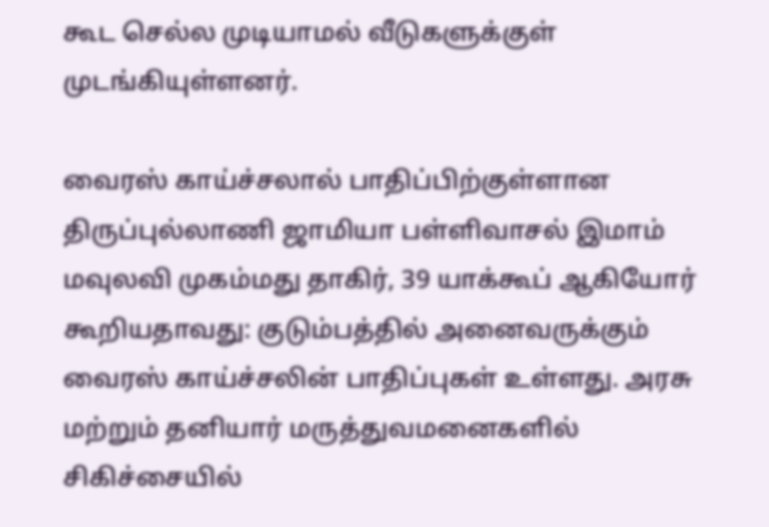கூட செல்ல முடியாமல் வீடுகளுக்குள் முடங்கியுள்ளனர்.

வைரஸ் காய்ச்சலால் பாதிப்பிற்குள்ளான திருப்புல்லாணி ஜாமியா பள்ளிவாசல் இமாம் மவுலவி முகம்மது தாகிர், 39 யாக்கூப் ஆகியோர் கூறியதாவது: குடும்பத்தில் அனைவருக்கும் வைரஸ் காய்ச்சலின் பாதிப்புகள் உள்ளது. அரசு மற்றும் தனியார் மருத்துவமனைகளில் சிகிச்சையில்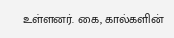உள்ளனர். கை, கால்களின்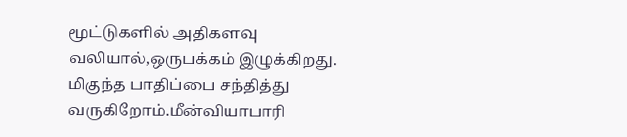மூட்டுகளில் அதிகளவு வலியால்,ஒருபக்கம் இழுக்கிறது. மிகுந்த பாதிப்பை சந்தித்து வருகிறோம்.மீன்வியாபாரி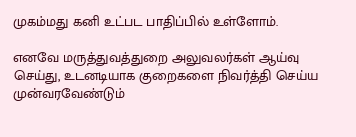முகம்மது கனி உட்பட பாதிப்பில் உள்ளோம்.

எனவே மருத்துவத்துறை அலுவலர்கள் ஆய்வு செய்து, உடனடியாக குறைகளை நிவர்த்தி செய்ய முன்வரவேண்டும்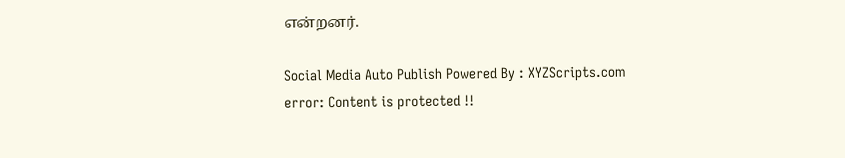என்றனர்.

Social Media Auto Publish Powered By : XYZScripts.com
error: Content is protected !!